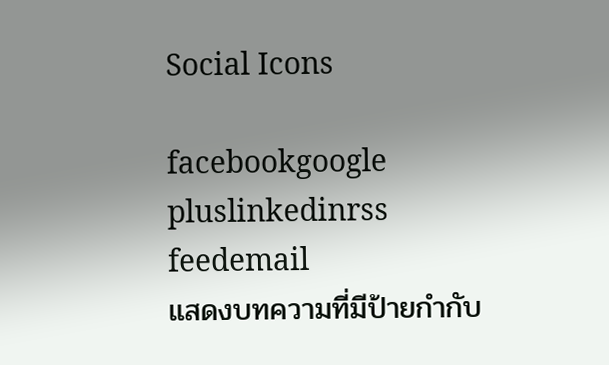Social Icons

facebookgoogle pluslinkedinrss feedemail
แสดงบทความที่มีป้ายกำกับ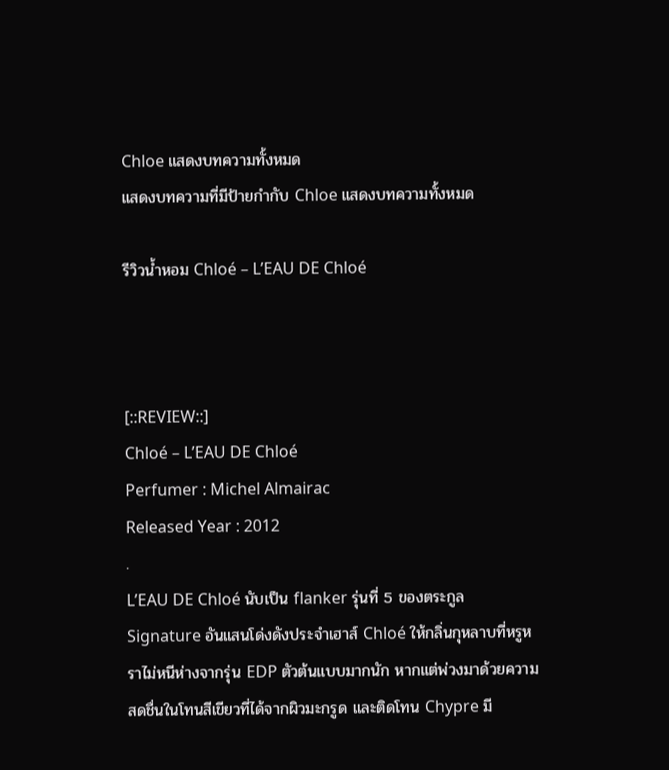Chloe แสดงบทความทั้งหมด
แสดงบทความที่มีป้ายกำกับ Chloe แสดงบทความทั้งหมด

รีวิวน้ำหอม Chloé – L’EAU DE Chloé



[::REVIEW::]
Chloé – L’EAU DE Chloé
Perfumer : Michel Almairac
Released Year : 2012
.
L’EAU DE Chloé นับเป็น flanker รุ่นที่ 5 ของตระกูล Signature อันแสนโด่งดังประจำเฮาส์ Chloé ให้กลิ่นกุหลาบที่หรูหราไม่หนีห่างจากรุ่น EDP ตัวต้นแบบมากนัก หากแต่พ่วงมาด้วยความสดชื่นในโทนสีเขียวที่ได้จากผิวมะกรูด และติดโทน Chypre มี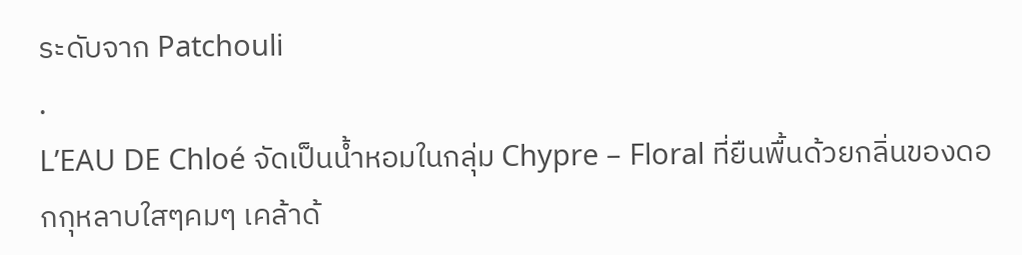ระดับจาก Patchouli
.
L’EAU DE Chloé จัดเป็นน้ำหอมในกลุ่ม Chypre – Floral ที่ยืนพื้นด้วยกลิ่นของดอกกุหลาบใสๆคมๆ เคล้าด้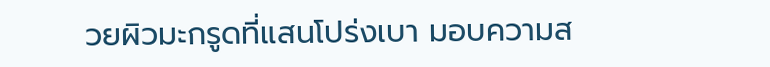วยผิวมะกรูดที่แสนโปร่งเบา มอบความส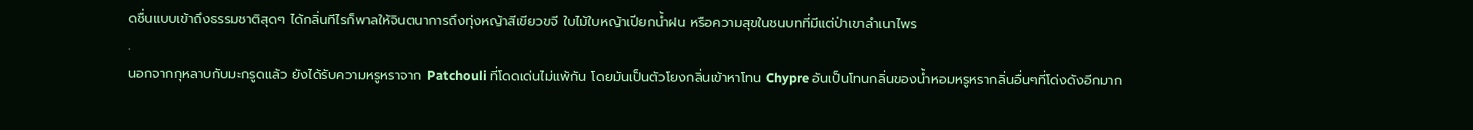ดชื่นแบบเข้าถึงธรรมชาติสุดๆ ได้กลิ่นทีไรก็พาลให้จินตนาการถึงทุ่งหญ้าสีเขียวขจี ใบไม้ใบหญ้าเปียกน้ำฝน หรือความสุขในชนบทที่มีแต่ป่าเขาลำเนาไพร
.
นอกจากกุหลาบกับมะกรูดแล้ว ยังได้รับความหรูหราจาก Patchouli ที่โดดเด่นไม่แพ้กัน โดยมันเป็นตัวโยงกลิ่นเข้าหาโทน Chypre อันเป็นโทนกลิ่นของน้ำหอมหรูหรากลิ่นอื่นๆที่โด่งดังอีกมาก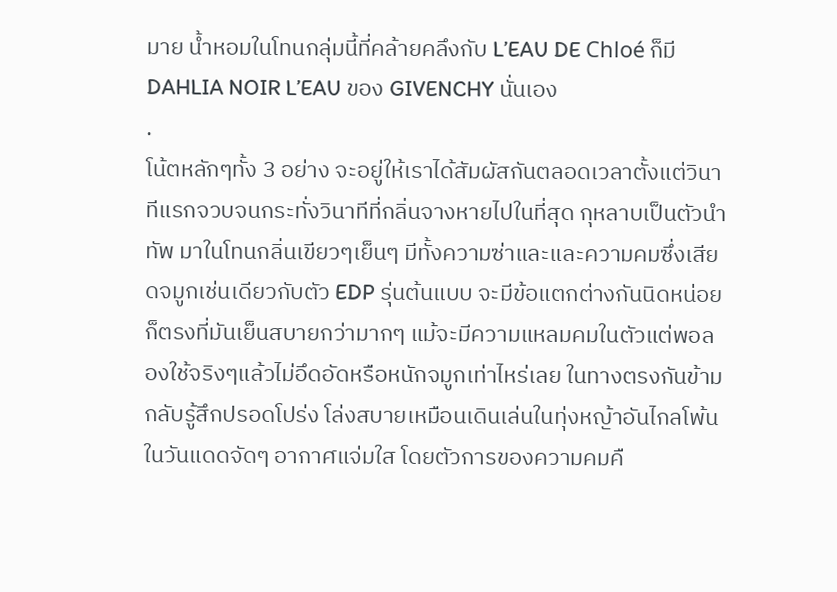มาย น้ำหอมในโทนกลุ่มนี้ที่คล้ายคลึงกับ L’EAU DE Chloé ก็มี DAHLIA NOIR L’EAU ของ GIVENCHY นั่นเอง
.
โน้ตหลักๆทั้ง 3 อย่าง จะอยู่ให้เราได้สัมผัสกันตลอดเวลาตั้งแต่วินาทีแรกจวบจนกระทั่งวินาทีที่กลิ่นจางหายไปในที่สุด กุหลาบเป็นตัวนำทัพ มาในโทนกลิ่นเขียวๆเย็นๆ มีทั้งความซ่าและและความคมซึ่งเสียดจมูกเช่นเดียวกับตัว EDP รุ่นต้นแบบ จะมีข้อแตกต่างกันนิดหน่อยก็ตรงที่มันเย็นสบายกว่ามากๆ แม้จะมีความแหลมคมในตัวแต่พอลองใช้จริงๆแล้วไม่อึดอัดหรือหนักจมูกเท่าไหร่เลย ในทางตรงกันข้ามกลับรู้สึกปรอดโปร่ง โล่งสบายเหมือนเดินเล่นในทุ่งหญ้าอันไกลโพ้นในวันแดดจัดๆ อากาศแจ่มใส โดยตัวการของความคมคื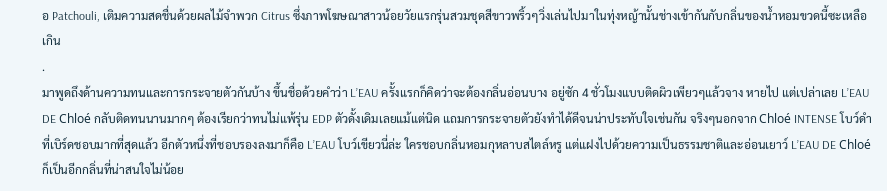อ Patchouli, เติมความสดชื่นด้วยผลไม้จำพวก Citrus ซึ่งภาพโฆษณาสาวน้อยวัยแรกรุ่นสวมชุดสีขาวพริ้วๆวิ่งเล่นไปมาในทุ่งหญ้านั้นช่างเข้ากันกับกลิ่นของน้ำหอมขวดนี้ซะเหลือเกิน
.
มาพูดถึงด้านความทนและการกระจายตัวกันบ้าง ขึ้นชื่อด้วยคำว่า L’EAU ครั้งแรกก็คิดว่าจะต้องกลิ่นอ่อนบาง อยู่ซัก 4 ชั่วโมงแบบติดผิวเพียวๆแล้วจาง หายไป แต่เปล่าเลย L’EAU DE Chloé กลับติดทนนานมากๆ ต้องเรียกว่าทนไม่แพ้รุ่น EDP ตัวดั้งเดิมเลยแม้แต่นิด แถมการกระจายตัวยังทำได้ดีจนน่าประทับใจเช่นกัน จริงๆนอกจาก Chloé INTENSE โบว์ดำที่เบิร์ดชอบมากที่สุดแล้ว อีกตัวหนึ่งที่ชอบรองลงมาก็คือ L’EAU โบว์เขียวนี่ล่ะ ใครชอบกลิ่นหอมกุหลาบสไตล์หรู แต่แฝงไปด้วยความเป็นธรรมชาติและอ่อนเยาว์ L’EAU DE Chloé ก็เป็นอีกกลิ่นที่น่าสนใจไม่น้อย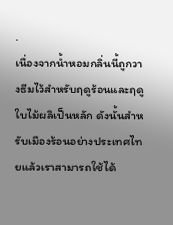.
เนื่องจากน้ำหอมกลิ่นนี้ถูกวางธีมไว้สำหรับฤดูร้อนและฤดูใบไม้ผลิเป็นหลัก ดังนั้นสำหรับเมืองร้อนอย่างประเทศไทยแล้วเราสามารถใช้ได้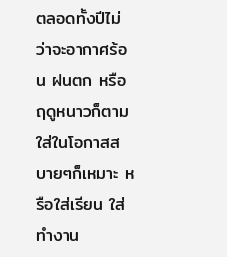ตลอดทั้งปีไม่ว่าจะอากาศร้อน ฝนตก หรือฤดูหนาวก็ตาม ใส่ในโอกาสสบายๆก็เหมาะ หรือใส่เรียน ใส่ทำงาน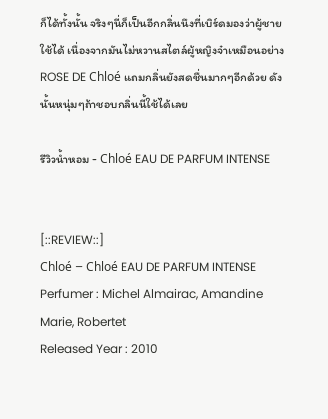ก็ได้ทั้งนั้น จริงๆนี่ก็เป็นอีกกลิ่นนึงที่เบิร์ดมองว่าผู้ชายใช้ได้ เนื่องจากมันไม่หวานสไตล์ผู้หญิงจ๋าเหมือนอย่าง ROSE DE Chloé แถมกลิ่นยังสดชื่นมากๆอีกด้วย ดังนั้นหนุ่มๆถ้าชอบกลิ่นนี้ใช้ได้เลย

รีวิวน้ำหอม - Chloé EAU DE PARFUM INTENSE


[::REVIEW::]
Chloé – Chloé EAU DE PARFUM INTENSE
Perfumer : Michel Almairac, Amandine Marie, Robertet
Released Year : 2010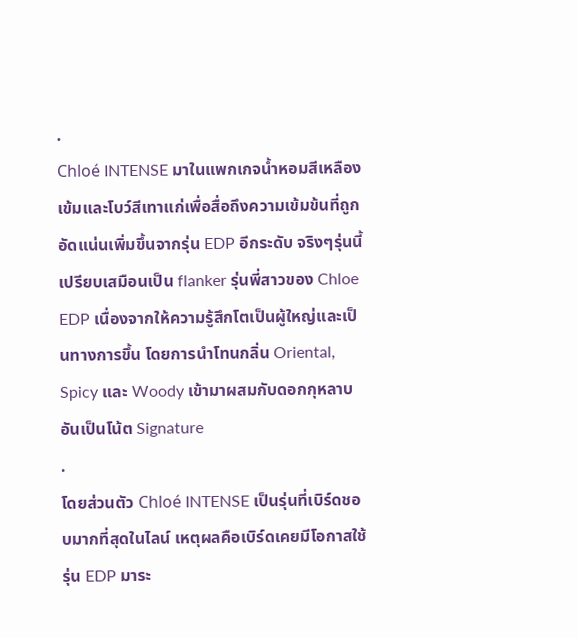.
Chloé INTENSE มาในแพกเกจน้ำหอมสีเหลืองเข้มและโบว์สีเทาแก่เพื่อสื่อถึงความเข้มข้นที่ถูก อัดแน่นเพิ่มขึ้นจากรุ่น EDP อีกระดับ จริงๆรุ่นนี้เปรียบเสมือนเป็น flanker รุ่นพี่สาวของ Chloe EDP เนื่องจากให้ความรู้สึกโตเป็นผู้ใหญ่และเป็นทางการขึ้น โดยการนำโทนกลิ่น Oriental, Spicy และ Woody เข้ามาผสมกับดอกกุหลาบอันเป็นโน้ต Signature
.
โดยส่วนตัว Chloé INTENSE เป็นรุ่นที่เบิร์ดชอบมากที่สุดในไลน์ เหตุผลคือเบิร์ดเคยมีโอกาสใช้รุ่น EDP มาระ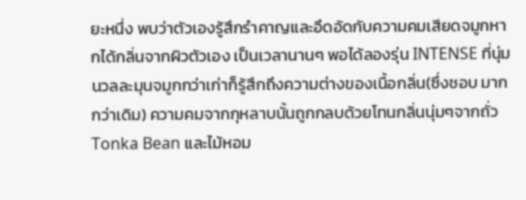ยะหนึ่ง พบว่าตัวเองรู้สึกรำคาญและอึดอัดกับความคมเสียดจมูกหากได้กลิ่นจากผิวตัวเอง เป็นเวลานานๆ พอได้ลองรุ่น INTENSE ที่นุ่มนวลละมุนจมูกกว่าเก่าก็รู้สึกถึงความต่างของเนื้อกลิ่น(ซึ่งชอบ มากกว่าเดิม) ความคมจากกุหลาบนั้นถูกกลบด้วยโทนกลิ่นนุ่มๆจากถั่ว Tonka Bean และไม้หอม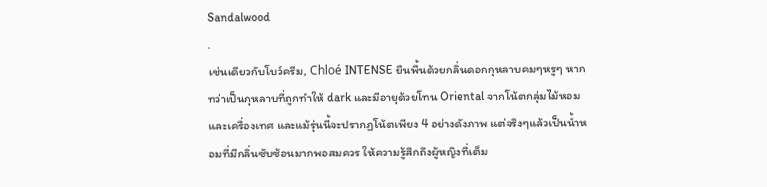Sandalwood
.
เช่นเดียวกับโบว์ครีม, Chloé INTENSE ยืนพื้นด้วยกลิ่นดอกกุหลาบคมๆหรูๆ หากทว่าเป็นกุหลาบที่ถูกทำให้ dark และมีอายุด้วยโทน Oriental จากโน้ตกลุ่มไม้หอมและเครื่องเทศ และแม้รุ่นนี้จะปรากฏโน้ตเพียง 4 อย่างดังภาพ แต่จริงๆแล้วเป็นน้ำหอมที่มีกลิ่นซับซ้อนมากพอสมควร ให้ความรู้สึกถึงผู้หญิงที่เต็ม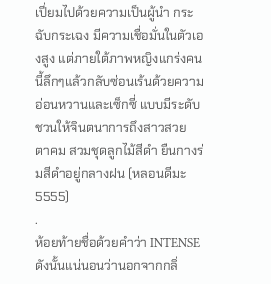เปี่ยมไปด้วยความเป็นผู้นำ กระฉับกระเฉง มีความเชื่อมั่นในตัวเองสูง แต่ภายใต้ภาพหญิงแกร่งคนนี้ลึกๆแล้วกลับซ่อนเร้นด้วยความอ่อนหวานและเซ็กซี่ แบบมีระดับ ชวนให้จินตนาการถึงสาวสวย ตาคม สวมชุดลูกไม้สีดำ ยืนกางร่มสีดำอยู่กลางฝน (หลอนดีมะ 5555)
.
ห้อยท้ายชื่อด้วยคำว่า INTENSE ดังนั้นแน่นอนว่านอกจากกลิ่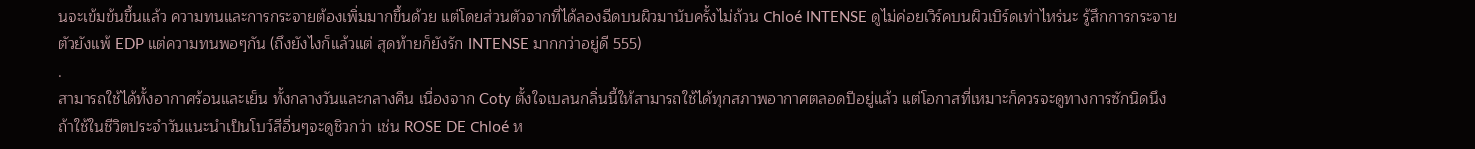นจะเข้มข้นขึ้นแล้ว ความทนและการกระจายต้องเพิ่มมากขึ้นด้วย แต่โดยส่วนตัวจากที่ได้ลองฉีดบนผิวมานับครั้งไม่ถ้วน Chloé INTENSE ดูไม่ค่อยเวิร์คบนผิวเบิร์ดเท่าไหร่นะ รู้สึกการกระจายตัวยังแพ้ EDP แต่ความทนพอๆกัน (ถึงยังไงก็แล้วแต่ สุดท้ายก็ยังรัก INTENSE มากกว่าอยู่ดี 555)
.
สามารถใช้ได้ทั้งอากาศร้อนและเย็น ทั้งกลางวันและกลางคืน เนื่องจาก Coty ตั้งใจเบลนกลิ่นนี้ให้สามารถใช้ได้ทุกสภาพอากาศตลอดปีอยู่แล้ว แต่โอกาสที่เหมาะก็ควรจะดูทางการซักนิดนึง ถ้าใช้ในชีวิตประจำวันแนะนำเป็นโบว์สีอื่นๆจะดูชิวกว่า เช่น ROSE DE Chloé ห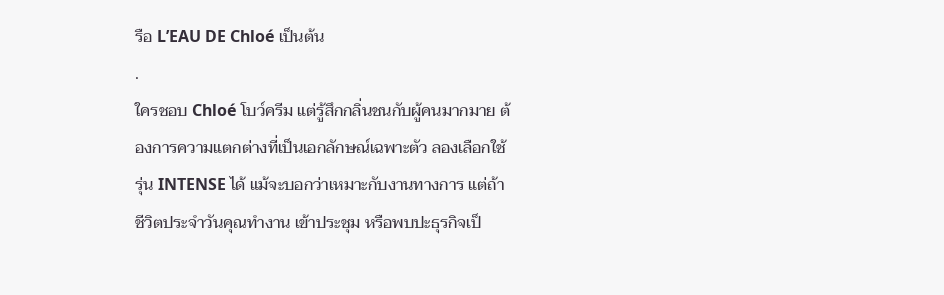รือ L’EAU DE Chloé เป็นต้น
.
ใครชอบ Chloé โบว์ครีม แต่รู้สึกกลิ่นชนกับผู้คนมากมาย ต้องการความแตกต่างที่เป็นเอกลักษณ์เฉพาะตัว ลองเลือกใช้รุ่น INTENSE ได้ แม้จะบอกว่าเหมาะกับงานทางการ แต่ถ้าชีวิตประจำวันคุณทำงาน เข้าประชุม หรือพบปะธุรกิจเป็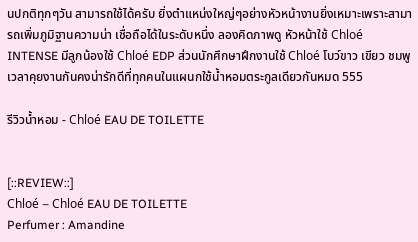นปกติทุกๆวัน สามารถใช้ได้ครับ ยิ่งตำแหน่งใหญ่ๆอย่างหัวหน้างานยิ่งเหมาะเพราะสามารถเพิ่มภูมิฐานความน่า เชื่อถือได้ในระดับหนึ่ง ลองคิดภาพดู หัวหน้าใช้ Chloé INTENSE มีลูกน้องใช้ Chloé EDP ส่วนนักศึกษาฝึกงานใช้ Chloé โบว์ขาว เขียว ชมพู เวลาคุยงานกันคงน่ารักดีที่ทุกคนในแผนกใช้น้ำหอมตระกูลเดียวกันหมด 555

รีวิวน้ำหอม - Chloé EAU DE TOILETTE


[::REVIEW::]
Chloé – Chloé EAU DE TOILETTE
Perfumer : Amandine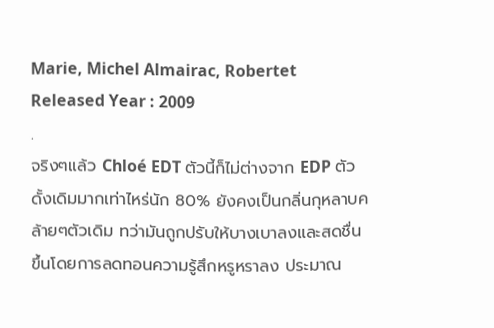Marie, Michel Almairac, Robertet
Released Year : 2009
.
จริงๆแล้ว Chloé EDT ตัวนี้ก็ไม่ต่างจาก EDP ตัวดั้งเดิมมากเท่าไหร่นัก 80% ยังคงเป็นกลิ่นกุหลาบคล้ายๆตัวเดิม ทว่ามันถูกปรับให้บางเบาลงและสดชื่นขึ้นโดยการลดทอนความรู้สึกหรูหราลง ประมาณ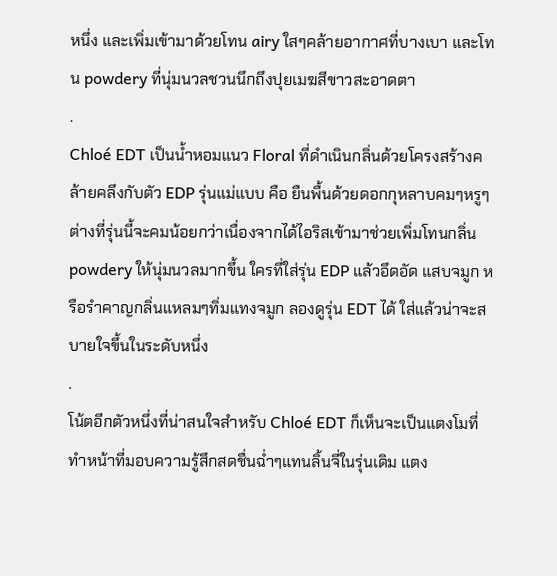หนึ่ง และเพิ่มเข้ามาด้วยโทน airy ใสๆคล้ายอากาศที่บางเบา และโทน powdery ที่นุ่มนวลชวนนึกถึงปุยเมฆสีขาวสะอาดตา
.
Chloé EDT เป็นน้ำหอมแนว Floral ที่ดำเนินกลิ่นด้วยโครงสร้างคล้ายคลึงกับตัว EDP รุ่นแม่แบบ คือ ยืนพื้นด้วยดอกกุหลาบคมๆหรูๆ ต่างที่รุ่นนี้จะคมน้อยกว่าเนื่องจากได้ไอริสเข้ามาช่วยเพิ่มโทนกลิ่น powdery ให้นุ่มนวลมากขึ้น ใครที่ใส่รุ่น EDP แล้วอึดอัด แสบจมูก หรือรำคาญกลิ่นแหลมๆทิ่มแทงจมูก ลองดูรุ่น EDT ได้ ใส่แล้วน่าจะสบายใจขึ้นในระดับหนึ่ง
.
โน้ตอีกตัวหนึ่งที่น่าสนใจสำหรับ Chloé EDT ก็เห็นจะเป็นแตงโมที่ทำหน้าที่มอบความรู้สึกสดชื่นฉ่ำๆแทนลิ้นจี่ในรุ่นเดิม แตง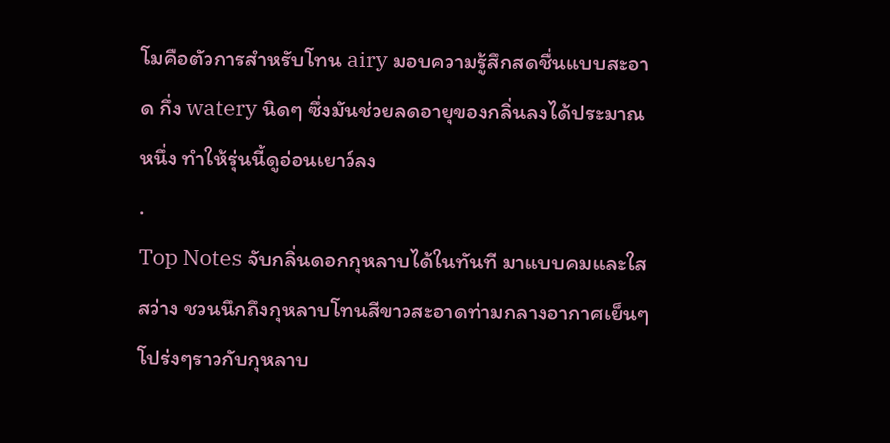โมคือตัวการสำหรับโทน airy มอบความรู้สึกสดชื่นแบบสะอาด กึ่ง watery นิดๆ ซึ่งมันช่วยลดอายุของกลิ่นลงได้ประมาณหนึ่ง ทำให้รุ่นนี้ดูอ่อนเยาว์ลง
.
Top Notes จับกลิ่นดอกกุหลาบได้ในทันที มาแบบคมและใสสว่าง ชวนนึกถึงกุหลาบโทนสีขาวสะอาดท่ามกลางอากาศเย็นๆโปร่งๆราวกับกุหลาบ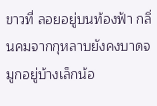ขาวที่ ลอยอยู่บนท้องฟ้า กลิ่นคมจากกุหลาบยังคงบาดจมูกอยู่บ้างเล็กน้อ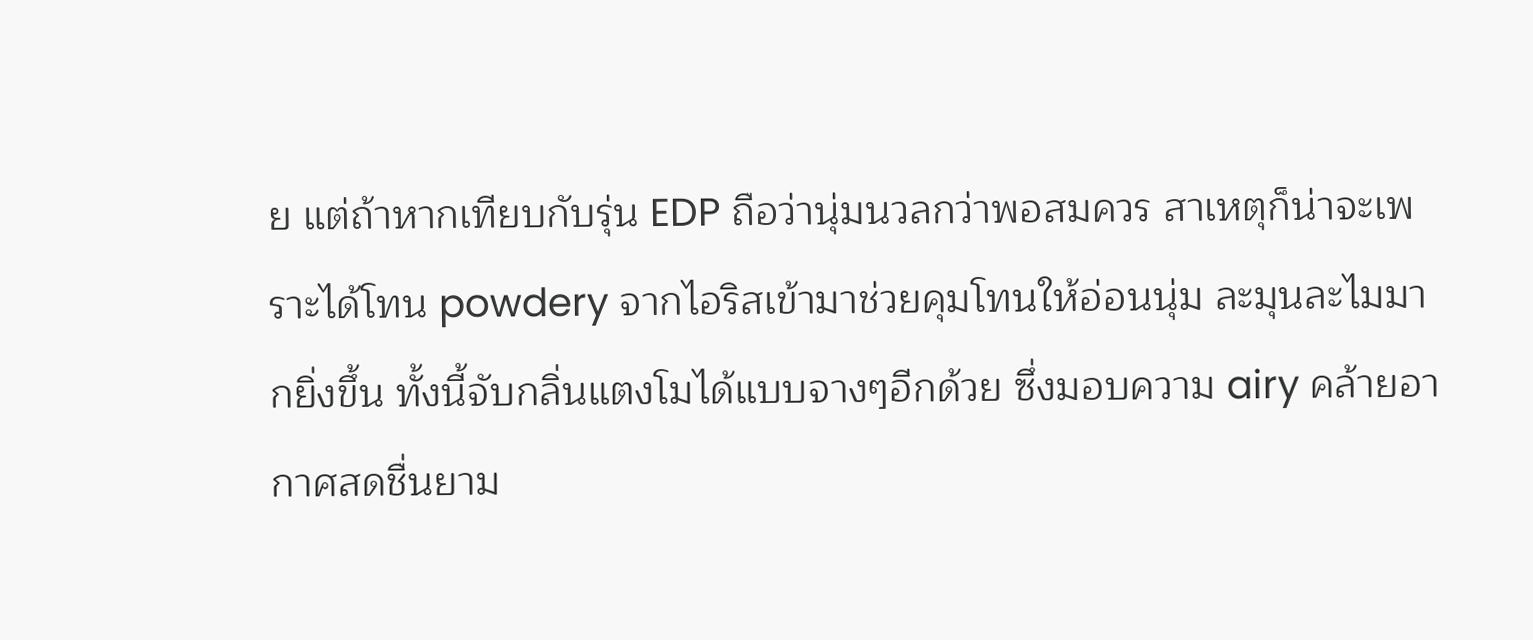ย แต่ถ้าหากเทียบกับรุ่น EDP ถือว่านุ่มนวลกว่าพอสมควร สาเหตุก็น่าจะเพราะได้โทน powdery จากไอริสเข้ามาช่วยคุมโทนให้อ่อนนุ่ม ละมุนละไมมากยิ่งขึ้น ทั้งนี้จับกลิ่นแตงโมได้แบบจางๆอีกด้วย ซึ่งมอบความ airy คล้ายอากาศสดชื่นยาม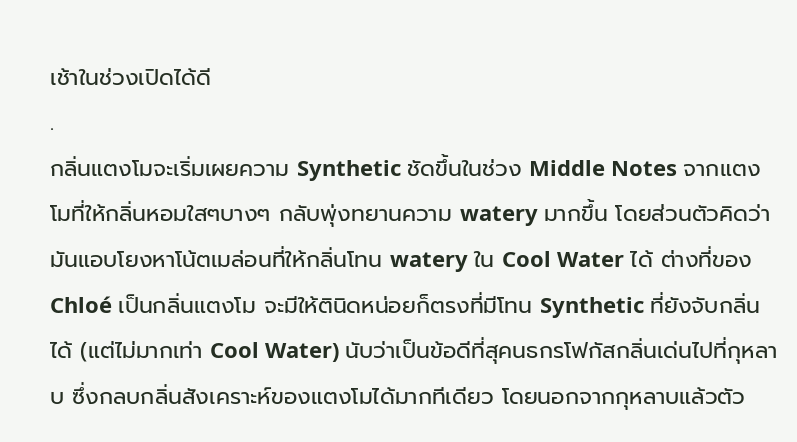เช้าในช่วงเปิดได้ดี
.
กลิ่นแตงโมจะเริ่มเผยความ Synthetic ชัดขึ้นในช่วง Middle Notes จากแตงโมที่ให้กลิ่นหอมใสๆบางๆ กลับพุ่งทยานความ watery มากขึ้น โดยส่วนตัวคิดว่ามันแอบโยงหาโน้ตเมล่อนที่ให้กลิ่นโทน watery ใน Cool Water ได้ ต่างที่ของ Chloé เป็นกลิ่นแตงโม จะมีให้ตินิดหน่อยก็ตรงที่มีโทน Synthetic ที่ยังจับกลิ่นได้ (แต่ไม่มากเท่า Cool Water) นับว่าเป็นข้อดีที่สุคนธกรโฟกัสกลิ่นเด่นไปที่กุหลาบ ซึ่งกลบกลิ่นสังเคราะห์ของแตงโมได้มากทีเดียว โดยนอกจากกุหลาบแล้วตัว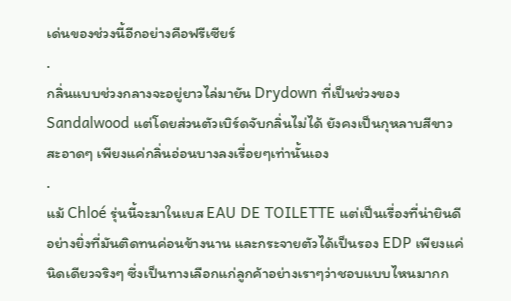เด่นของช่วงนี้อีกอย่างคือฟรีเซียร์
.
กลิ่นแบบช่วงกลางจะอยู่ยาวไล่มายัน Drydown ที่เป็นช่วงของ Sandalwood แต่โดยส่วนตัวเบิร์ดจับกลิ่นไม่ได้ ยังคงเป็นกุหลาบสีขาวสะอาดๆ เพียงแค่กลิ่นอ่อนบางลงเรื่อยๆเท่านั้นเอง
.
แม้ Chloé รุ่นนี้จะมาในเบส EAU DE TOILETTE แต่เป็นเรื่องที่น่ายินดีอย่างยิ่งที่มันติดทนค่อนข้างนาน และกระจายตัวได้เป็นรอง EDP เพียงแค่นิดเดียวจริงๆ ซึ่งเป็นทางเลือกแก่ลูกค้าอย่างเราๆว่าชอบแบบไหนมากก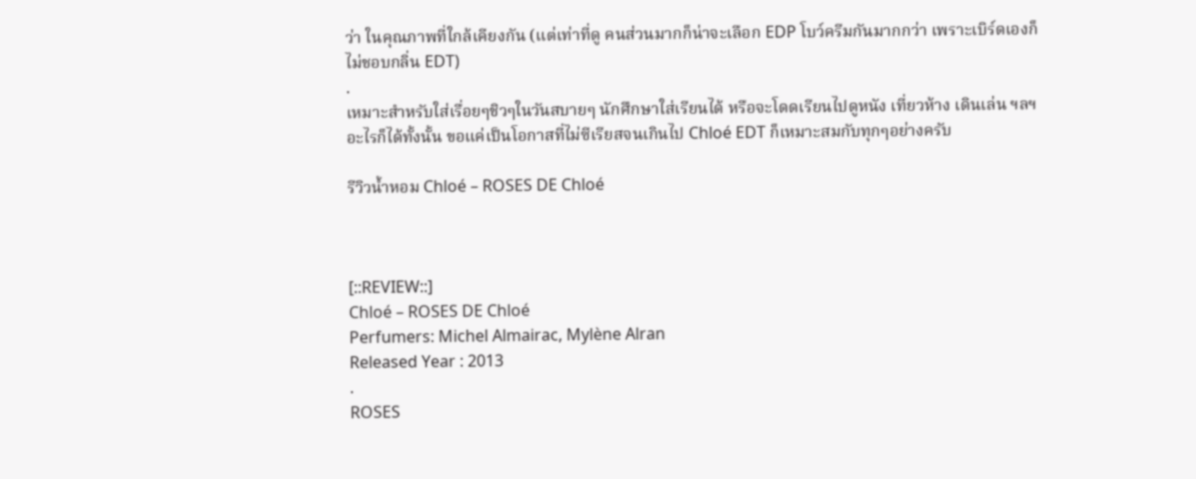ว่า ในคุณภาพที่ใกล้เคียงกัน (แต่เท่าที่ดู คนส่วนมากก็น่าจะเลือก EDP โบว์ครีมกันมากกว่า เพราะเบิร์ดเองก็ไม่ชอบกลิ่น EDT)
.
เหมาะสำหรับใส่เรื่อยๆชิวๆในวันสบายๆ นักศึกษาใส่เรียนได้ หรือจะโดดเรียนไปดูหนัง เที่ยวห้าง เดินเล่น ฯลฯ อะไรก็ได้ทั้งนั้น ขอแค่เป็นโอกาสที่ไม่ซีเรียสจนเกินไป Chloé EDT ก็เหมาะสมกับทุกๆอย่างครับ

รีวิวน้ำหอม Chloé – ROSES DE Chloé



[::REVIEW::]
Chloé – ROSES DE Chloé
Perfumers: Michel Almairac, Mylène Alran
Released Year : 2013
.
ROSES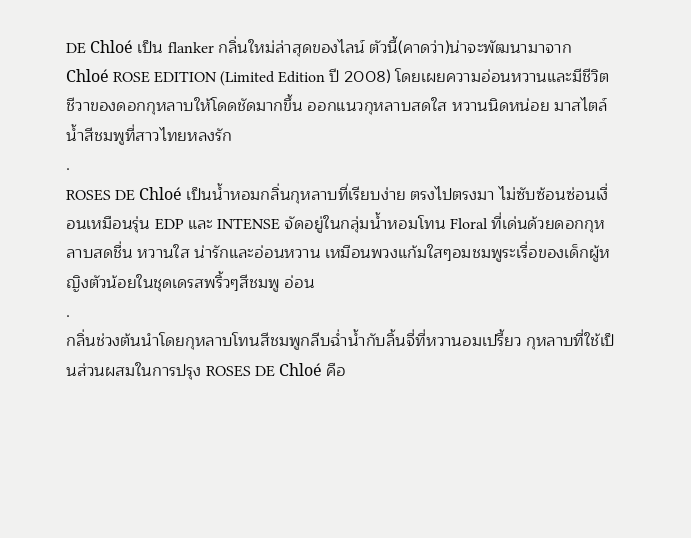DE Chloé เป็น flanker กลิ่นใหม่ล่าสุดของไลน์ ตัวนี้(คาดว่า)น่าจะพัฒนามาจาก Chloé ROSE EDITION (Limited Edition ปี 2008) โดยเผยความอ่อนหวานและมีชีวิตชีวาของดอกกุหลาบให้โดดชัดมากขึ้น ออกแนวกุหลาบสดใส หวานนิดหน่อย มาสไตล์น้ำสีชมพูที่สาวไทยหลงรัก
.
ROSES DE Chloé เป็นน้ำหอมกลิ่นกุหลาบที่เรียบง่าย ตรงไปตรงมา ไม่ซับซ้อนซ่อนเงื่อนเหมือนรุ่น EDP และ INTENSE จัดอยู่ในกลุ่มน้ำหอมโทน Floral ที่เด่นด้วยดอกกุหลาบสดชื่น หวานใส น่ารักและอ่อนหวาน เหมือนพวงแก้มใสๆอมชมพูระเรื่อของเด็กผู้หญิงตัวน้อยในชุดเดรสพริ้วๆสีชมพู อ่อน
.
กลิ่นช่วงต้นนำโดยกุหลาบโทนสีชมพูกลีบฉ่ำน้ำกับลิ้นจี่ที่หวานอมเปรี้ยว กุหลาบที่ใช้เป็นส่วนผสมในการปรุง ROSES DE Chloé คือ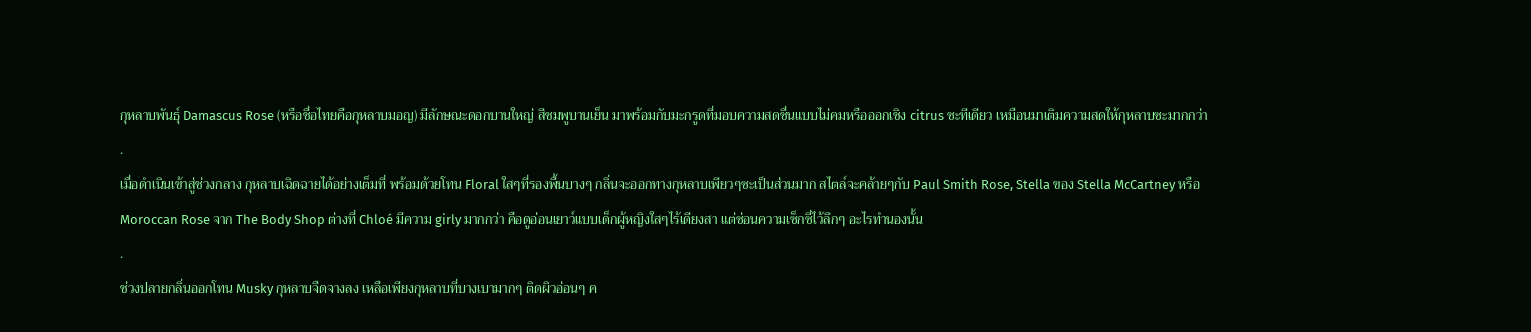กุหลาบพันธุ์ Damascus Rose (หรือชื่อไทยคือกุหลาบมอญ) มีลักษณะดอกบานใหญ่ สีชมพูบานเย็น มาพร้อมกับมะกรูดที่มอบความสดชื่นแบบไม่คมหรือออกเชิง citrus ซะทีเดียว เหมือนมาเติมความสดให้กุหลาบซะมากกว่า
.
เมื่อดำเนินเข้าสู่ช่วงกลาง กุหลาบเฉิดฉายได้อย่างเต็มที่ พร้อมด้วยโทน Floral ใสๆที่รองพื้นบางๆ กลิ่นจะออกทางกุหลาบเพียวๆซะเป็นส่วนมาก สไตล์จะคล้ายๆกับ Paul Smith Rose, Stella ของ Stella McCartney หรือ Moroccan Rose จาก The Body Shop ต่างที่ Chloé มีความ girly มากกว่า คือดูอ่อนเยาว์แบบเด็กผู้หญิงใสๆไร้เดียงสา แต่ซ่อนความเซ็กซี่ไว้ลึกๆ อะไรทำนองนั้น
.
ช่วงปลายกลิ่นออกโทน Musky กุหลาบจืดจางลง เหลือเพียงกุหลาบที่บางเบามากๆ ติดผิวอ่อนๆ ค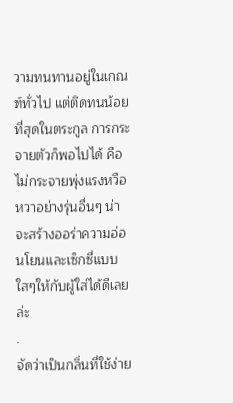วามทนทานอยู่ในเกณฑ์ทั่วไป แต่ติดทนน้อยที่สุดในตระกูล การกระจายตัวก็พอไปได้ คือไม่กระจายพุ่งแรงหวือหวาอย่างรุ่นอื่นๆ น่าจะสร้างออร่าความอ่อนโยนและเซ็กซี่แบบใสๆให้กับผู้ใส่ได้ดีเลยล่ะ
.
จัดว่าเป็นกลิ่นที่ใช้ง่าย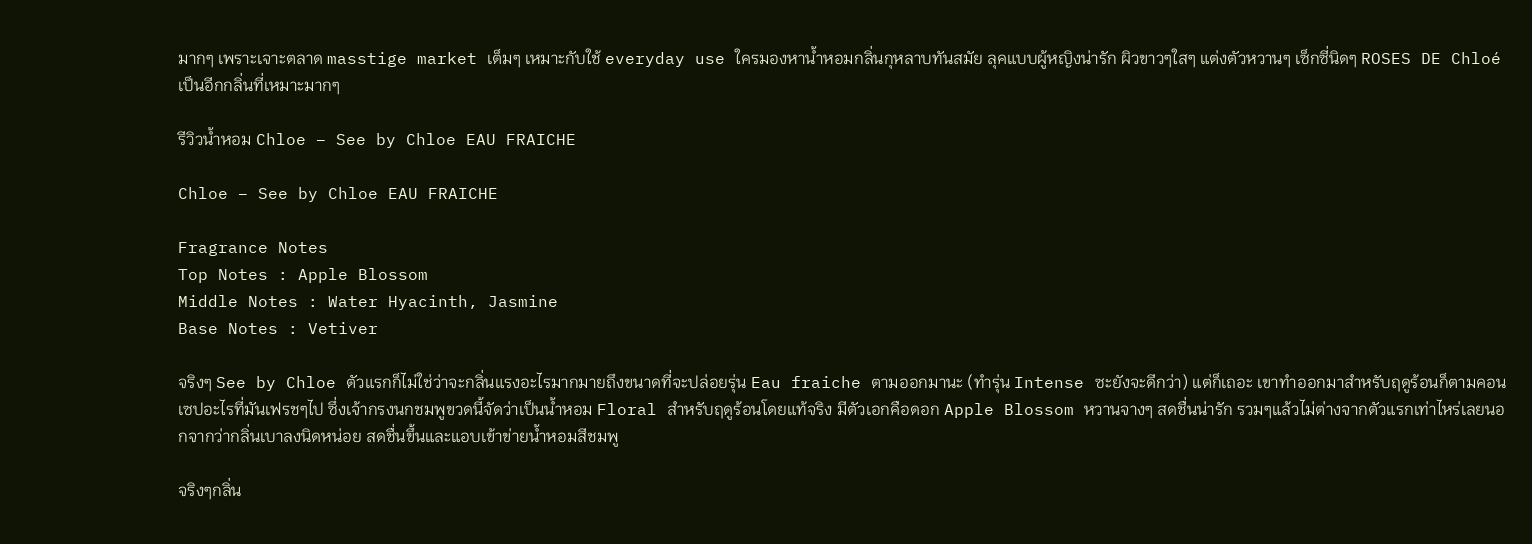มากๆ เพราะเจาะตลาด masstige market เต็มๆ เหมาะกับใช้ everyday use ใครมองหาน้ำหอมกลิ่นกุหลาบทันสมัย ลุคแบบผู้หญิงน่ารัก ผิวขาวๆใสๆ แต่งตัวหวานๆ เซ็กซี่นิดๆ ROSES DE Chloé เป็นอีกกลิ่นที่เหมาะมากๆ

รีวิวน้ำหอม Chloe – See by Chloe EAU FRAICHE

Chloe – See by Chloe EAU FRAICHE

Fragrance Notes
Top Notes : Apple Blossom
Middle Notes : Water Hyacinth, Jasmine
Base Notes : Vetiver

จริงๆ See by Chloe ตัวแรกก็ไม่ใช่ว่าจะกลิ่นแรงอะไรมากมายถึงขนาดที่จะปล่อยรุ่น Eau fraiche ตามออกมานะ (ทำรุ่น Intense ซะยังจะดีกว่า) แต่ก็เถอะ เขาทำออกมาสำหรับฤดูร้อนก็ตามคอนเซปอะไรที่มันเฟรชๆไป ซึ่งเจ้ากรงนกชมพูขวดนี้จัดว่าเป็นน้ำหอม Floral สำหรับฤดูร้อนโดยแท้จริง มีตัวเอกคือดอก Apple Blossom หวานจางๆ สดชื่นน่ารัก รวมๆแล้วไม่ต่างจากตัวแรกเท่าไหร่เลยนอกจากว่ากลิ่นเบาลงนิดหน่อย สดชื่นขึ้นและแอบเข้าข่ายน้ำหอมสีชมพู

จริงๆกลิ่น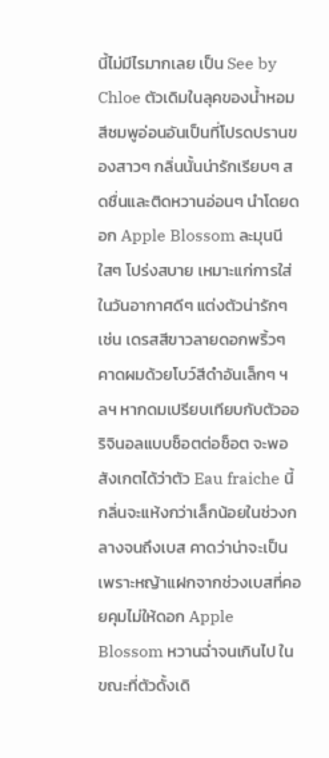นี้ไม่มีไรมากเลย เป็น See by Chloe ตัวเดิมในลุคของน้ำหอมสีชมพูอ่อนอันเป็นที่โปรดปรานของสาวๆ กลิ่นนั้นน่ารักเรียบๆ สดชื่นและติดหวานอ่อนๆ นำโดยดอก Apple Blossom ละมุนนีใสๆ โปร่งสบาย เหมาะแก่การใส่ในวันอากาศดีๆ แต่งตัวน่ารักๆ เช่น เดรสสีขาวลายดอกพริ้วๆ คาดผมด้วยโบว์สีดำอันเล็กๆ ฯลฯ หากดมเปรียบเทียบกับตัวออริจินอลแบบช็อตต่อช็อต จะพอสังเกตได้ว่าตัว Eau fraiche นี้กลิ่นจะแห้งกว่าเล็กน้อยในช่วงกลางจนถึงเบส คาดว่าน่าจะเป็นเพราะหญ้าแฝกจากช่วงเบสที่คอยคุมไม่ให้ดอก Apple Blossom หวานฉ่ำจนเกินไป ในขณะที่ตัวดั้งเดิ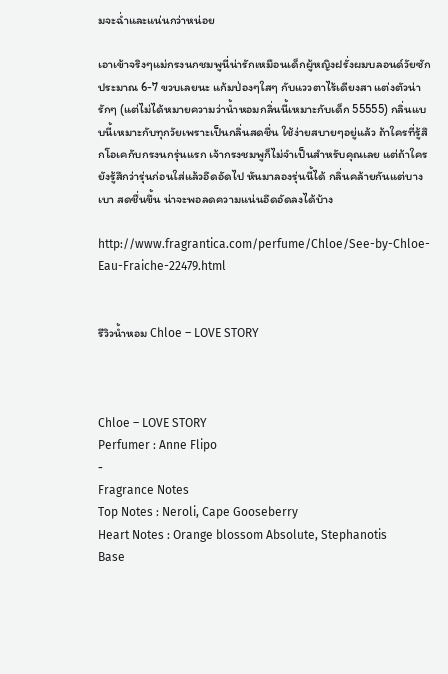มจะฉ่ำและแน่นกว่าหน่อย

เอาเข้าจริงๆแม่กรงนกชมพูนี่น่ารักเหมือนเด็กผู้หญิงฝรั่งผมบลอนด์วัยซักประมาณ 6-7 ขวบเลยนะ แก้มป่องๆใสๆ กับแววตาไร้เดียงสา แต่งตัวน่ารักๆ (แต่ไม่ได้หมายความว่าน้ำหอมกลิ่นนี้เหมาะกับเด็ก 55555) กลิ่นแบบนี้เหมาะกับทุกวัยเพราะเป็นกลิ่นสดชื่น ใช้ง่ายสบายๆอยู่แล้ว ถ้าใครที่รู้สึกโอเคกับกรงนกรุ่นแรก เจ้ากรงชมพูก็ไม่จำเป็นสำหรับคุณเลย แต่ถ้าใครยังรู้สึกว่ารุ่นก่อนใส่แล้วอึดอัดไป หันมาลองรุ่นนี้ได้ กลิ่นคล้ายกันแต่บางเบา สดชื่นขึ้น น่าจะพอลดความแน่นอึดอัดลงได้บ้าง

http://www.fragrantica.com/perfume/Chloe/See-by-Chloe-Eau-Fraiche-22479.html


รีวิวน้ำหอม Chloe – LOVE STORY



Chloe – LOVE STORY
Perfumer : Anne Flipo
-
Fragrance Notes
Top Notes : Neroli, Cape Gooseberry
Heart Notes : Orange blossom Absolute, Stephanotis
Base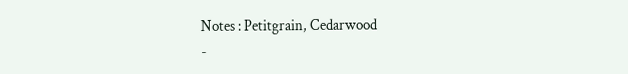Notes : Petitgrain, Cedarwood
-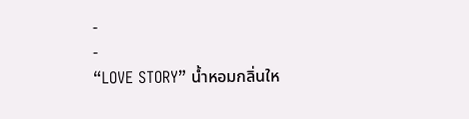-
-
“LOVE STORY” น้ำหอมกลิ่นให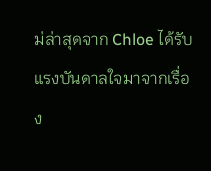ม่ล่าสุดจาก Chloe ได้รับแรงบันดาลใจมาจากเรื่อง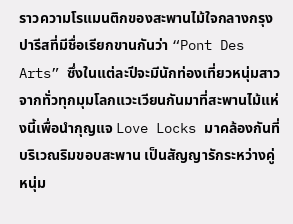ราวความโรแมนติกของสะพานไม้ใจกลางกรุงปารีสที่มีชื่อเรียกขานกันว่า “Pont Des Arts” ซึ่งในแต่ละปีจะมีนักท่องเที่ยวหนุ่มสาวจากทั่วทุกมุมโลกแวะเวียนกันมาที่สะพานไม้แห่งนี้เพื่อนำกุญแจ Love Locks มาคล้องกันที่บริเวณริมขอบสะพาน เป็นสัญญารักระหว่างคู่หนุ่ม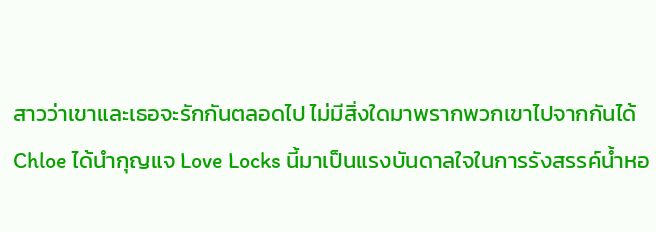สาวว่าเขาและเธอจะรักกันตลอดไป ไม่มีสิ่งใดมาพรากพวกเขาไปจากกันได้ Chloe ได้นำกุญแจ Love Locks นี้มาเป็นแรงบันดาลใจในการรังสรรค์น้ำหอ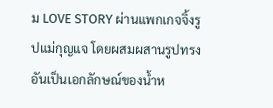ม LOVE STORY ผ่านแพกเกจจิ้งรูปแม่กุญแจ โดยผสมผสานรูปทรงอันเป็นเอกลักษณ์ของน้ำห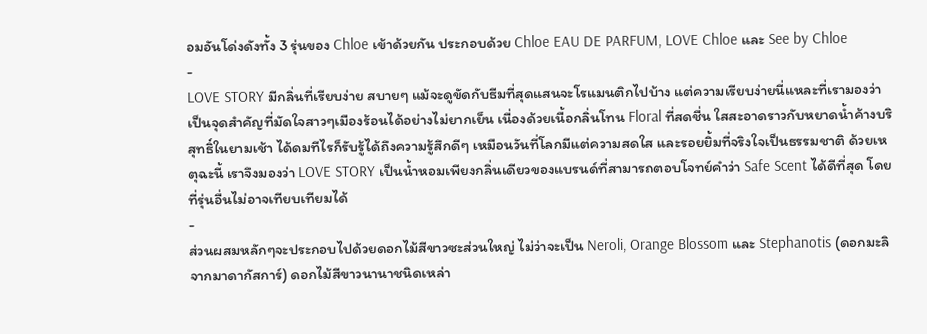อมอันโด่งดังทั้ง 3 รุ่นของ Chloe เข้าด้วยกัน ประกอบด้วย Chloe EAU DE PARFUM, LOVE Chloe และ See by Chloe
-
LOVE STORY มีกลิ่นที่เรียบง่าย สบายๆ แม้จะดูขัดกับธีมที่สุดแสนจะโรแมนติกไปบ้าง แต่ความเรียบง่ายนี่แหละที่เรามองว่าเป็นจุดสำคัญที่มัดใจสาวๆเมืองร้อนได้อย่างไม่ยากเย็น เนื่องด้วยเนื้อกลิ่นโทน Floral ที่สดชื่น ใสสะอาดราวกับหยาดน้ำค้างบริสุทธิ์ในยามเช้า ได้ดมทีไรก็รับรู้ได้ถึงความรู้สึกดีๆ เหมือนวันที่โลกมีแต่ความสดใส และรอยยิ้มที่จริงใจเป็นธรรมชาติ ด้วยเหตุฉะนี้ เราจึงมองว่า LOVE STORY เป็นน้ำหอมเพียงกลิ่นเดียวของแบรนด์ที่สามารถตอบโจทย์คำว่า Safe Scent ได้ดีที่สุด โดยที่รุ่นอื่นไม่อาจเทียบเทียมได้
-
ส่วนผสมหลักๆจะประกอบไปด้วยดอกไม้สีขาวซะส่วนใหญ่ ไม่ว่าจะเป็น Neroli, Orange Blossom และ Stephanotis (ดอกมะลิจากมาดากัสการ์) ดอกไม้สีขาวนานาชนิดเหล่า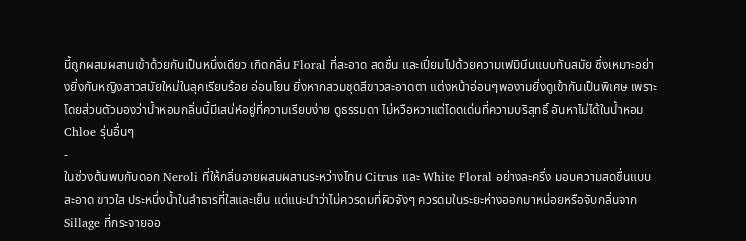นี้ถูกผสมผสานเข้าด้วยกันเป็นหนึ่งเดียว เกิดกลิ่น Floral ที่สะอาด สดชื่น และเปี่ยมไปด้วยความเฟมินีนแบบทันสมัย ซึ่งเหมาะอย่างยิ่งกับหญิงสาวสมัยใหม่ในลุคเรียบร้อย อ่อนโยน ยิ่งหากสวมชุดสีขาวสะอาดตา แต่งหน้าอ่อนๆพองามยิ่งดูเข้ากันเป็นพิเศษ เพราะโดยส่วนตัวมองว่าน้ำหอมกลิ่นนี้มีเสน่ห์อยู่ที่ความเรียบง่าย ดูธรรมดา ไม่หวือหวาแต่โดดเด่นที่ความบริสุทธิ์ อันหาไม่ได้ในน้ำหอม Chloe รุ่นอื่นๆ
-
ในช่วงต้นพบกับดอก Neroli ที่ให้กลิ่นอายผสมผสานระหว่างโทน Citrus และ White Floral อย่างละครึ่ง มอบความสดชื่นแบบสะอาด ขาวใส ประหนึ่งน้ำในลำธารที่ใสและเย็น แต่แนะนำว่าไม่ควรดมที่ผิวจังๆ ควรดมในระยะห่างออกมาหน่อยหรือจับกลิ่นจาก Sillage ที่กระจายออ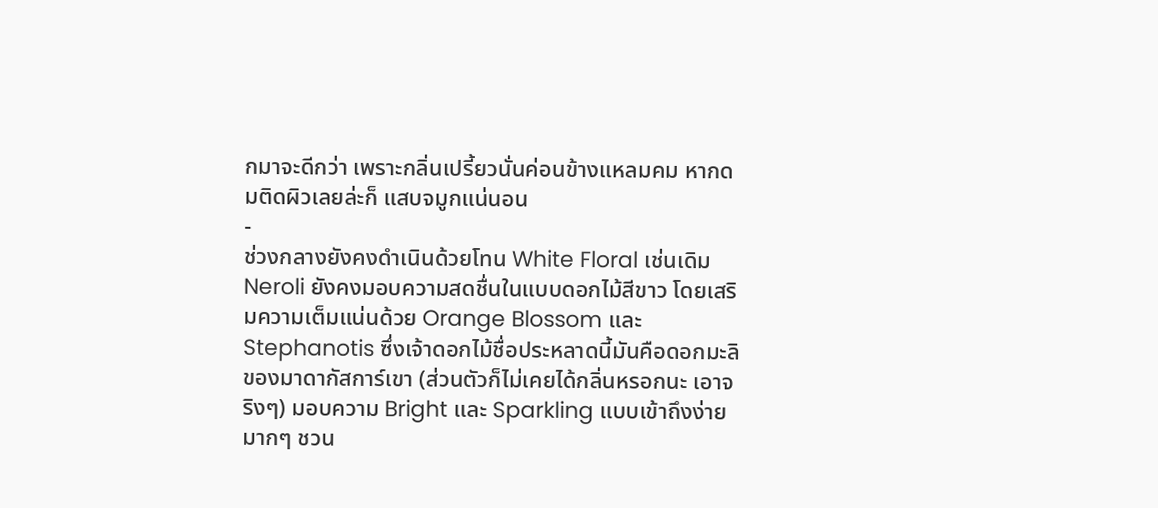กมาจะดีกว่า เพราะกลิ่นเปรี้ยวนั่นค่อนข้างแหลมคม หากดมติดผิวเลยล่ะก็ แสบจมูกแน่นอน
-
ช่วงกลางยังคงดำเนินด้วยโทน White Floral เช่นเดิม Neroli ยังคงมอบความสดชื่นในแบบดอกไม้สีขาว โดยเสริมความเต็มแน่นด้วย Orange Blossom และ Stephanotis ซึ่งเจ้าดอกไม้ชื่อประหลาดนี้มันคือดอกมะลิของมาดากัสการ์เขา (ส่วนตัวก็ไม่เคยได้กลิ่นหรอกนะ เอาจริงๆ) มอบความ Bright และ Sparkling แบบเข้าถึงง่ายมากๆ ชวน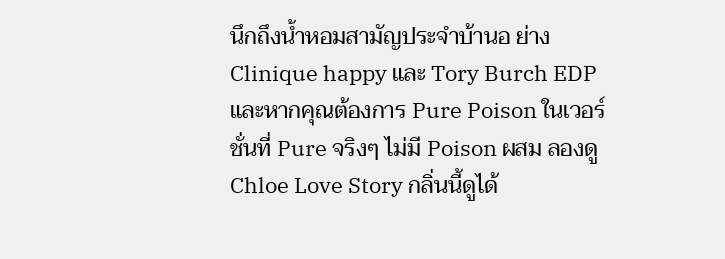นึกถึงน้ำหอมสามัญประจำบ้านอ ย่าง Clinique happy และ Tory Burch EDP และหากคุณต้องการ Pure Poison ในเวอร์ชั่นที่ Pure จริงๆ ไม่มี Poison ผสม ลองดู Chloe Love Story กลิ่นนี้ดูได้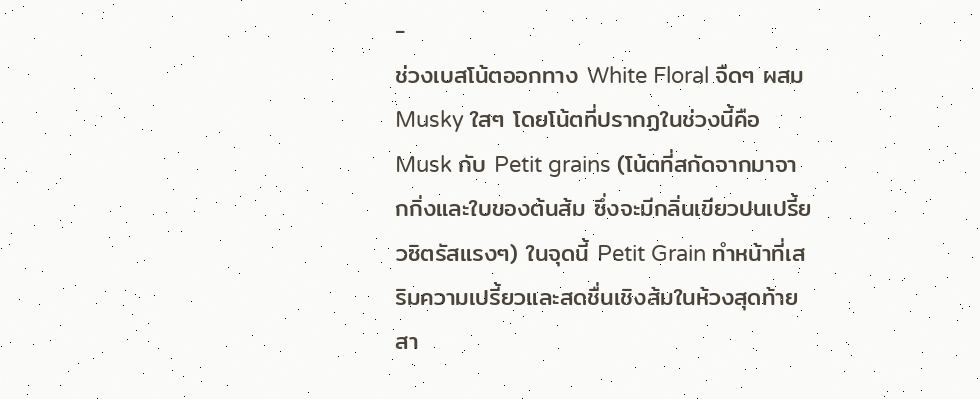-
ช่วงเบสโน้ตออกทาง White Floral จืดๆ ผสม Musky ใสๆ โดยโน้ตที่ปรากฏในช่วงนี้คือ Musk กับ Petit grains (โน้ตที่สกัดจากมาจากกิ่งและใบของต้นส้ม ซึ่งจะมีกลิ่นเขียวปนเปรี้ยวซิตรัสแรงๆ) ในจุดนี้ Petit Grain ทำหน้าที่เสริมความเปรี้ยวและสดชื่นเชิงส้มในห้วงสุดท้าย สา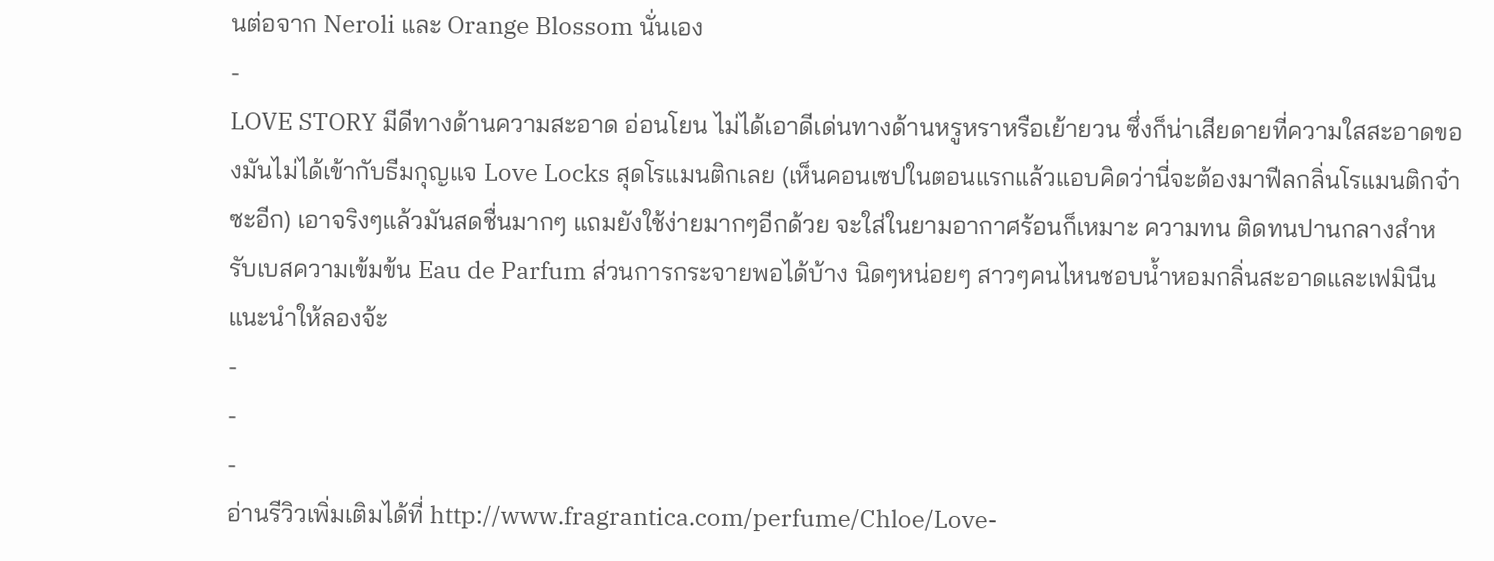นต่อจาก Neroli และ Orange Blossom นั่นเอง
-
LOVE STORY มีดีทางด้านความสะอาด อ่อนโยน ไม่ได้เอาดีเด่นทางด้านหรูหราหรือเย้ายวน ซึ่งก็น่าเสียดายที่ความใสสะอาดของมันไม่ได้เข้ากับธีมกุญแจ Love Locks สุดโรแมนติกเลย (เห็นคอนเซปในตอนแรกแล้วแอบคิดว่านี่จะต้องมาฟีลกลิ่นโรแมนติกจ๋าซะอีก) เอาจริงๆแล้วมันสดชื่นมากๆ แถมยังใช้ง่ายมากๆอีกด้วย จะใส่ในยามอากาศร้อนก็เหมาะ ความทน ติดทนปานกลางสำหรับเบสความเข้มข้น Eau de Parfum ส่วนการกระจายพอได้บ้าง นิดๆหน่อยๆ สาวๆคนไหนชอบน้ำหอมกลิ่นสะอาดและเฟมินีน แนะนำให้ลองจ้ะ
-
-
-
อ่านรีวิวเพิ่มเติมได้ที่ http://www.fragrantica.com/perfume/Chloe/Love-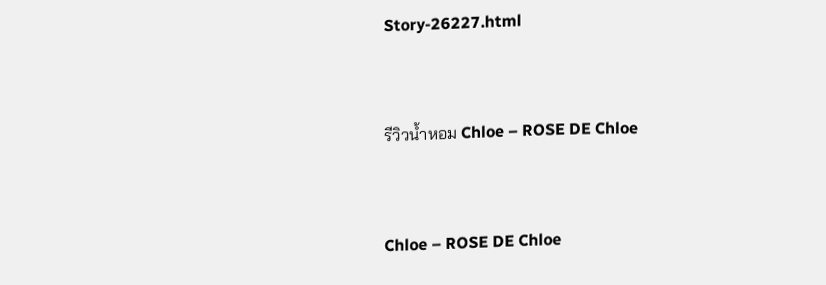Story-26227.html


รีวิวน้ำหอม Chloe – ROSE DE Chloe


Chloe – ROSE DE Chloe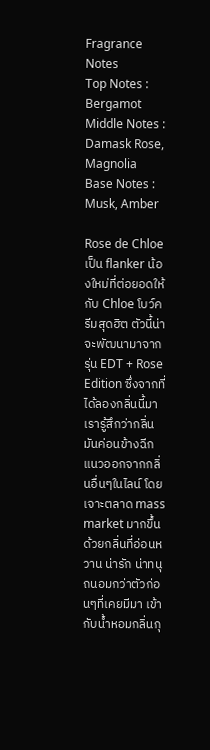Fragrance Notes
Top Notes : Bergamot
Middle Notes : Damask Rose, Magnolia
Base Notes : Musk, Amber

Rose de Chloe เป็น flanker น้องใหม่ที่ต่อยอดให้กับ Chloe โบว์ครีมสุดฮิต ตัวนี้น่าจะพัฒนามาจากรุ่น EDT + Rose Edition ซึ่งจากที่ได้ลองกลิ่นนี้มาเรารู้สึกว่ากลิ่นมันค่อนข้างฉีกแนวออกจากกลิ่นอื่นๆในไลน์ โดยเจาะตลาด mass market มากขึ้นด้วยกลิ่นที่อ่อนหวาน น่ารัก น่าทนุถนอมกว่าตัวก่อนๆที่เคยมีมา เข้ากับน้ำหอมกลิ่นกุ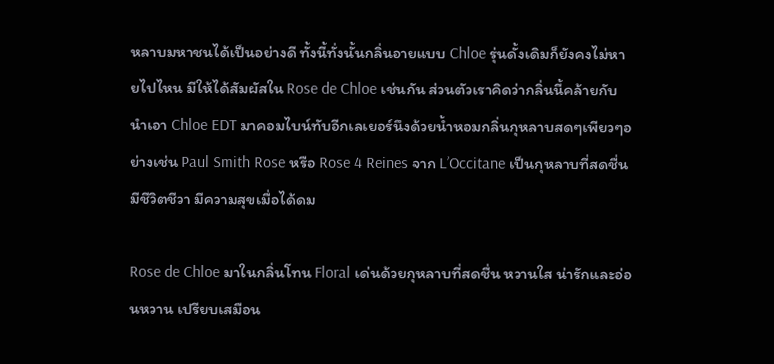หลาบมหาชนได้เป็นอย่างดี ทั้งนี้ทั่งนั้นกลิ่นอายแบบ Chloe รุ่นดั้งเดิมก็ยังคงไม่หายไปไหน มีให้ได้สัมผัสใน Rose de Chloe เช่นกัน ส่วนตัวเราคิดว่ากลิ่นนี้คล้ายกับนำเอา Chloe EDT มาคอมไบน์ทับอีกเลเยอร์นึงด้วยน้ำหอมกลิ่นกุหลาบสดๆเพียวๆอย่างเช่น Paul Smith Rose หรือ Rose 4 Reines จาก L’Occitane เป็นกุหลาบที่สดชื่น มีชีวิตชีวา มีความสุขเมื่อได้ดม

Rose de Chloe มาในกลิ่นโทน Floral เด่นด้วยกุหลาบที่สดชื่น หวานใส น่ารักและอ่อนหวาน เปรียบเสมือน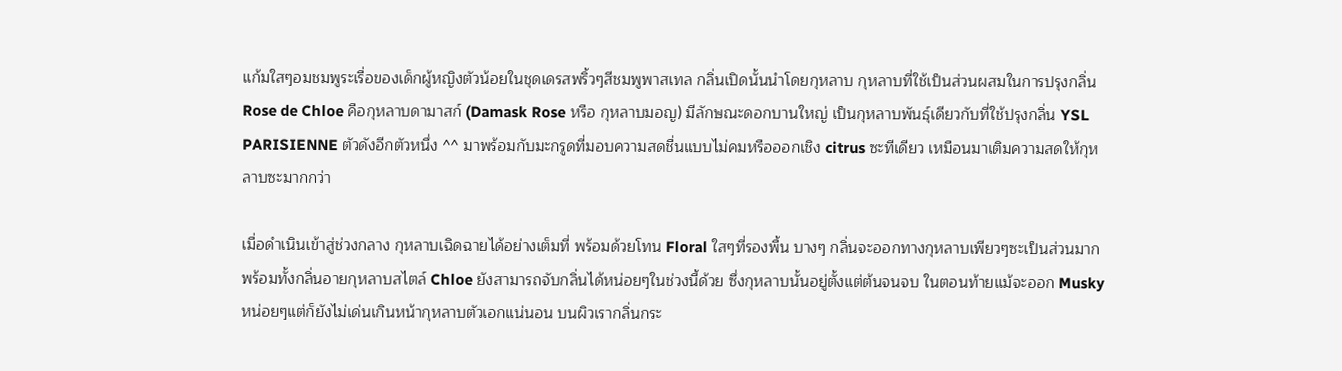แก้มใสๆอมชมพูระเรื่อของเด็กผู้หญิงตัวน้อยในชุดเดรสพริ้วๆสีชมพูพาสเทล กลิ่นเปิดนั้นนำโดยกุหลาบ กุหลาบที่ใช้เป็นส่วนผสมในการปรุงกลิ่น Rose de Chloe คือกุหลาบดามาสก์ (Damask Rose หรือ กุหลาบมอญ) มีลักษณะดอกบานใหญ่ เป็นกุหลาบพันธุ์เดียวกับที่ใช้ปรุงกลิ่น YSL PARISIENNE ตัวดังอีกตัวหนึ่ง ^^ มาพร้อมกับมะกรูดที่มอบความสดชื่นแบบไม่คมหรือออกเชิง citrus ซะทีเดียว เหมือนมาเติมความสดให้กุหลาบซะมากกว่า

เมื่อดำเนินเข้าสู่ช่วงกลาง กุหลาบเฉิดฉายได้อย่างเต็มที่ พร้อมด้วยโทน Floral ใสๆที่รองพื้น บางๆ กลิ่นจะออกทางกุหลาบเพียวๆซะเป็นส่วนมาก พร้อมทั้งกลิ่นอายกุหลาบสไตล์ Chloe ยังสามารถจับกลิ่นได้หน่อยๆในช่วงนี้ด้วย ซึ่งกุหลาบนั้นอยู่ตั้งแต่ต้นจนจบ ในตอนท้ายแม้จะออก Musky หน่อยๆแต่ก็ยังไม่เด่นเกินหน้ากุหลาบตัวเอกแน่นอน บนผิวเรากลิ่นกระ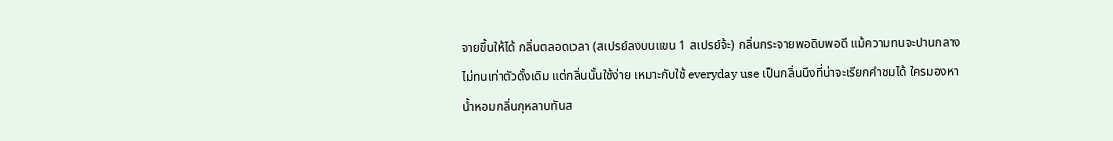จายขึ้นให้ได้ กลิ่นตลอดเวลา (สเปรย์ลงบนแขน 1 สเปรย์จ้ะ) กลิ่นกระจายพอดิบพอดี แม้ความทนจะปานกลาง ไม่ทนเท่าตัวดั้งเดิม แต่กลิ่นนั้นใช้ง่าย เหมาะกับใช้ everyday use เป็นกลิ่นนึงที่น่าจะเรียกคำชมได้ ใครมองหาน้ำหอมกลิ่นกุหลาบทันส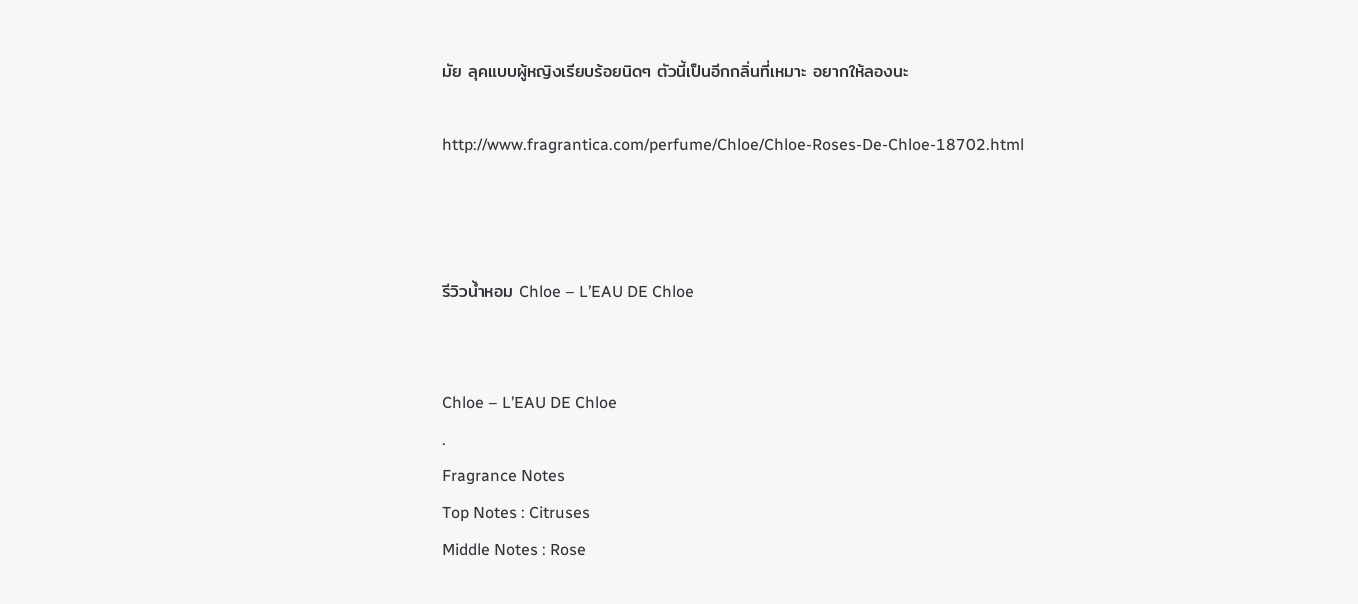มัย ลุคแบบผู้หญิงเรียบร้อยนิดๆ ตัวนี้เป็นอีกกลิ่นที่เหมาะ อยากให้ลองนะ

http://www.fragrantica.com/perfume/Chloe/Chloe-Roses-De-Chloe-18702.html



รีวิวน้ำหอม Chloe – L’EAU DE Chloe


Chloe – L’EAU DE Chloe
.
Fragrance Notes
Top Notes : Citruses
Middle Notes : Rose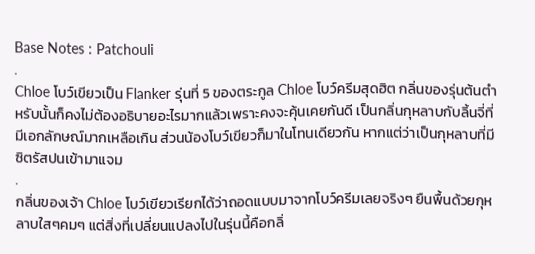Base Notes : Patchouli
.
Chloe โบว์เขียวเป็น Flanker รุ่นที่ 5 ของตระกูล Chloe โบว์ครีมสุดฮิต กลิ่นของรุ่นต้นตำหรับนั้นก็คงไม่ต้องอธิบายอะไรมากแล้วเพราะคงจะคุ้นเคยกันดี เป็นกลิ่นกุหลาบกับลิ้นจี่ที่มีเอกลักษณ์มากเหลือเกิน ส่วนน้องโบว์เขียวก็มาในโทนเดียวกัน หากแต่ว่าเป็นกุหลาบที่มีซิตรัสปนเข้ามาแจม
.
กลิ่นของเจ้า Chloe โบว์เขียวเรียกได้ว่าถอดแบบมาจากโบว์ครีมเลยจริงๆ ยืนพื้นด้วยกุหลาบใสๆคมๆ แต่สิ่งที่เปลี่ยนแปลงไปในรุ่นนี้คือกลิ่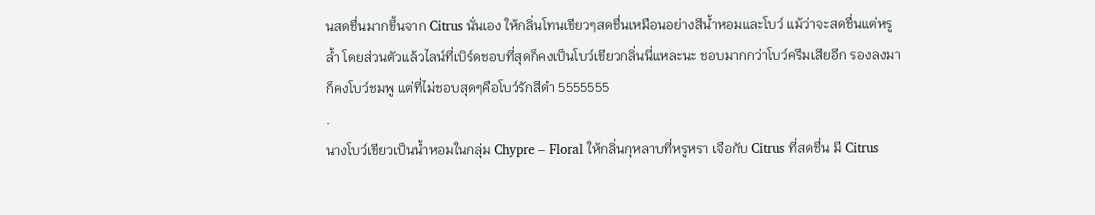นสดชื่นมากขึ้นจาก Citrus นั่นเอง ให้กลิ่นโทนเขียวๆสดชื่นเหมือนอย่างสีน้ำหอมและโบว์ แม้ว่าจะสดชื่นแต่หรูล้ำ โดยส่วนตัวแล้วไลน์ที่เบิร์ดชอบที่สุดก็คงเป็นโบว์เขียวกลิ่นนี่แหละนะ ชอบมากกว่าโบว์ครีมเสียอีก รองลงมาก็คงโบว์ชมพู แต่ที่ไม่ชอบสุดๆคือโบว์รักสีดำ 5555555
.
นางโบว์เขียวเป็นน้ำหอมในกลุ่ม Chypre – Floral ให้กลิ่นกุหลาบที่หรูหรา เจือกับ Citrus ที่สดชื่น มี Citrus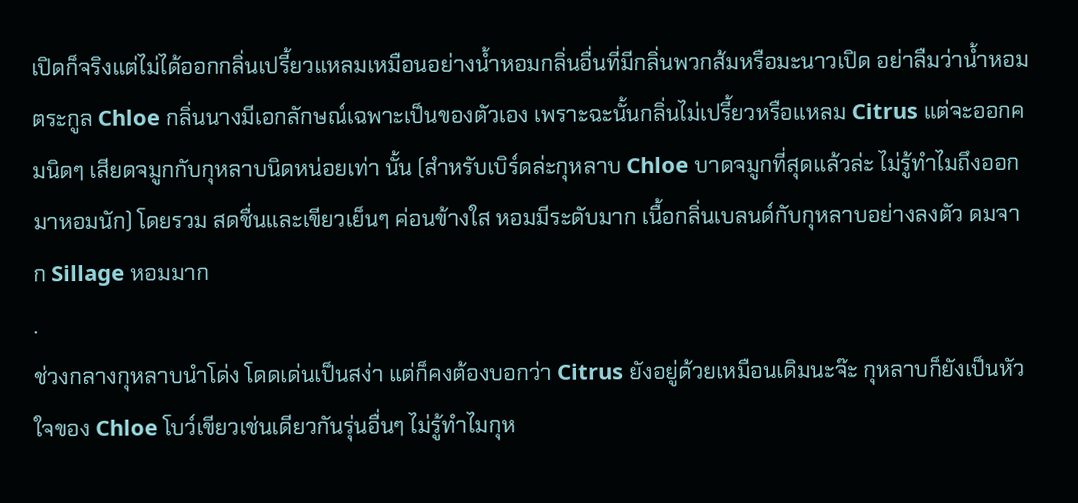เปิดก็จริงแต่ไม่ได้ออกกลิ่นเปรี้ยวแหลมเหมือนอย่างน้ำหอมกลิ่นอื่นที่มีกลิ่นพวกส้มหรือมะนาวเปิด อย่าลืมว่าน้ำหอมตระกูล Chloe กลิ่นนางมีเอกลักษณ์เฉพาะเป็นของตัวเอง เพราะฉะนั้นกลิ่นไม่เปรี้ยวหรือแหลม Citrus แต่จะออกคมนิดๆ เสียดจมูกกับกุหลาบนิดหน่อยเท่า นั้น (สำหรับเบิร์ดล่ะกุหลาบ Chloe บาดจมูกที่สุดแล้วล่ะ ไม่รู้ทำไมถึงออกมาหอมนัก) โดยรวม สดชื่นและเขียวเย็นๆ ค่อนข้างใส หอมมีระดับมาก เนื้อกลิ่นเบลนด์กับกุหลาบอย่างลงตัว ดมจาก Sillage หอมมาก
.
ช่วงกลางกุหลาบนำโด่ง โดดเด่นเป็นสง่า แต่ก็คงต้องบอกว่า Citrus ยังอยู่ด้วยเหมือนเดิมนะจ๊ะ กุหลาบก็ยังเป็นหัวใจของ Chloe โบว์เขียวเช่นเดียวกันรุ่นอื่นๆ ไม่รู้ทำไมกุห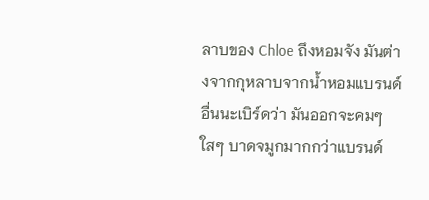ลาบของ Chloe ถึงหอมจัง มันต่างจากกุหลาบจากน้ำหอมแบรนด์อื่นนะเบิร์ดว่า มันออกจะคมๆใสๆ บาดจมูกมากกว่าแบรนด์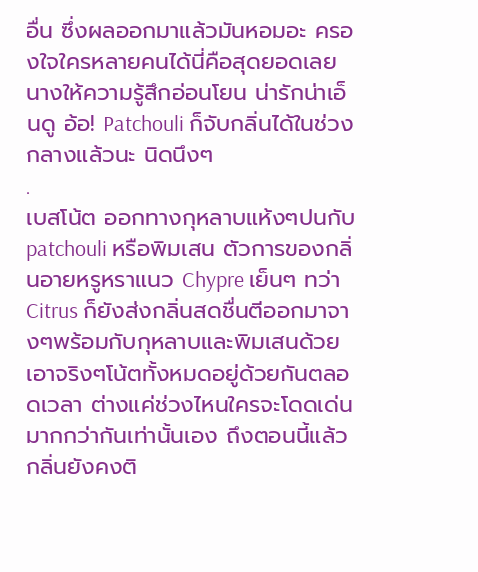อื่น ซึ่งผลออกมาแล้วมันหอมอะ ครองใจใครหลายคนได้นี่คือสุดยอดเลย นางให้ความรู้สึกอ่อนโยน น่ารักน่าเอ็นดู อ้อ! Patchouli ก็จับกลิ่นได้ในช่วงกลางแล้วนะ นิดนึงๆ
.
เบสโน้ต ออกทางกุหลาบแห้งๆปนกับ patchouli หรือพิมเสน ตัวการของกลิ่นอายหรูหราแนว Chypre เย็นๆ ทว่า Citrus ก็ยังส่งกลิ่นสดชื่นตีออกมาจางๆพร้อมกับกุหลาบและพิมเสนด้วย เอาจริงๆโน้ตทั้งหมดอยู่ด้วยกันตลอดเวลา ต่างแค่ช่วงไหนใครจะโดดเด่นมากกว่ากันเท่านั้นเอง ถึงตอนนี้แล้วกลิ่นยังคงติ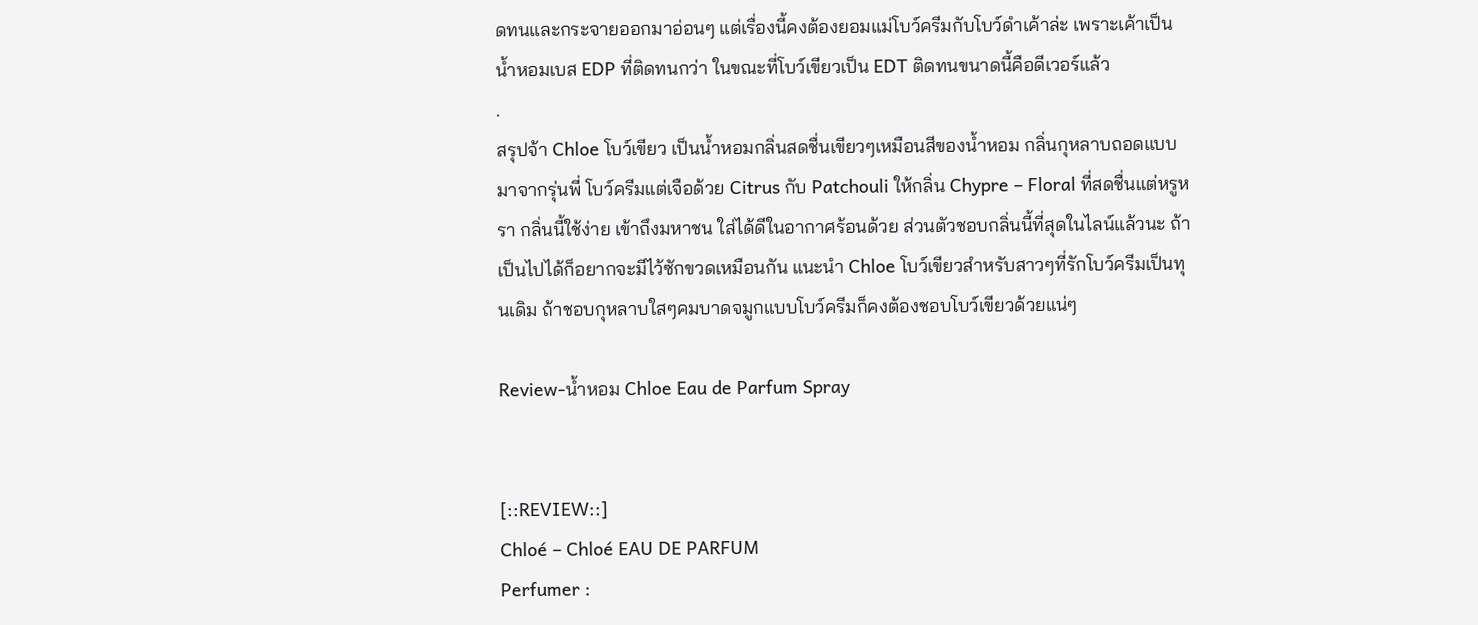ดทนและกระจายออกมาอ่อนๆ แต่เรื่องนี้คงต้องยอมแม่โบว์ครีมกับโบว์ดำเค้าล่ะ เพราะเค้าเป็นน้ำหอมเบส EDP ที่ติดทนกว่า ในขณะที่โบว์เขียวเป็น EDT ติดทนขนาดนี้คือดีเวอร์แล้ว
.
สรุปจ้า Chloe โบว์เขียว เป็นน้ำหอมกลิ่นสดชื่นเขียวๆเหมือนสีของน้ำหอม กลิ่นกุหลาบถอดแบบมาจากรุ่นพี่ โบว์ครีมแต่เจือด้วย Citrus กับ Patchouli ให้กลิ่น Chypre – Floral ที่สดชื่นแต่หรูหรา กลิ่นนี้ใช้ง่าย เข้าถึงมหาชน ใส่ได้ดีในอากาศร้อนด้วย ส่วนตัวชอบกลิ่นนี้ที่สุดในไลน์แล้วนะ ถ้าเป็นไปได้ก็อยากจะมีไว้ซักขวดเหมือนกัน แนะนำ Chloe โบว์เขียวสำหรับสาวๆที่รักโบว์ครีมเป็นทุนเดิม ถ้าชอบกุหลาบใสๆคมบาดจมูกแบบโบว์ครีมก็คงต้องชอบโบว์เขียวด้วยแน่ๆ

Review-น้ำหอม Chloe Eau de Parfum Spray


[::REVIEW::]
Chloé – Chloé EAU DE PARFUM
Perfumer :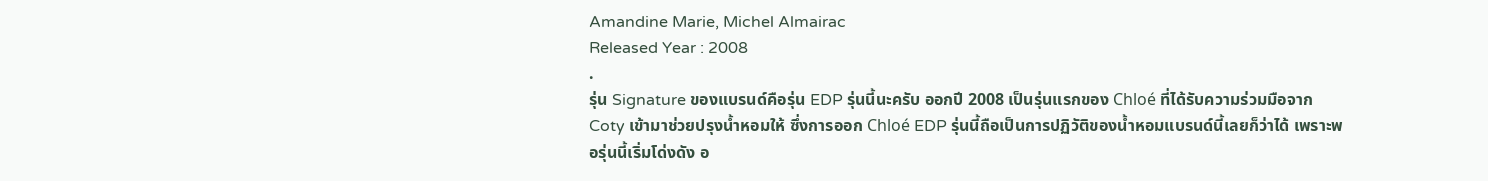Amandine Marie, Michel Almairac
Released Year : 2008
.
รุ่น Signature ของแบรนด์คือรุ่น EDP รุ่นนี้นะครับ ออกปี 2008 เป็นรุ่นแรกของ Chloé ที่ได้รับความร่วมมือจาก Coty เข้ามาช่วยปรุงน้ำหอมให้ ซึ่งการออก Chloé EDP รุ่นนี้ถือเป็นการปฏิวัติของน้ำหอมแบรนด์นี้เลยก็ว่าได้ เพราะพอรุ่นนี้เริ่มโด่งดัง อ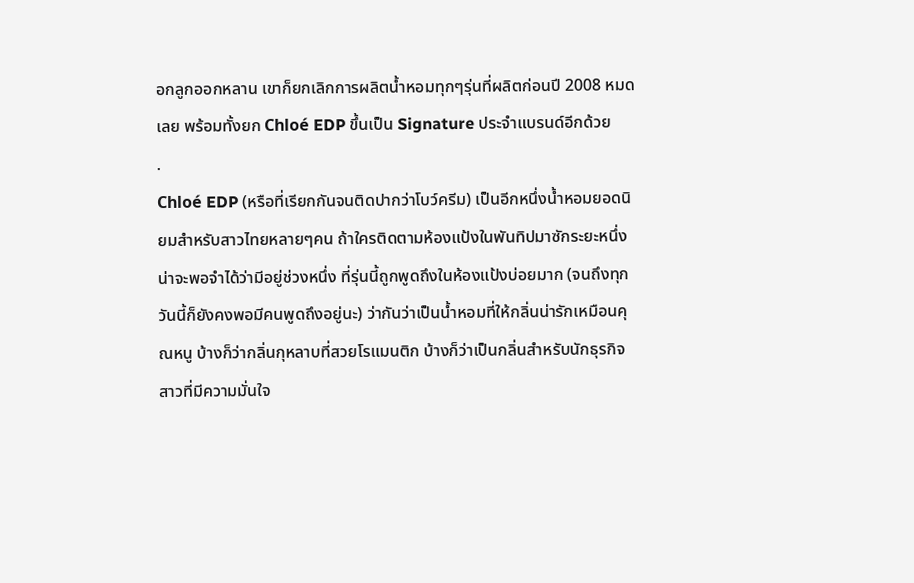อกลูกออกหลาน เขาก็ยกเลิกการผลิตน้ำหอมทุกๆรุ่นที่ผลิตก่อนปี 2008 หมดเลย พร้อมทั้งยก Chloé EDP ขึ้นเป็น Signature ประจำแบรนด์อีกด้วย
.
Chloé EDP (หรือที่เรียกกันจนติดปากว่าโบว์ครีม) เป็นอีกหนึ่งน้ำหอมยอดนิยมสำหรับสาวไทยหลายๆคน ถ้าใครติดตามห้องแป้งในพันทิปมาซักระยะหนึ่งน่าจะพอจำได้ว่ามีอยู่ช่วงหนึ่ง ที่รุ่นนี้ถูกพูดถึงในห้องแป้งบ่อยมาก (จนถึงทุกวันนี้ก็ยังคงพอมีคนพูดถึงอยู่นะ) ว่ากันว่าเป็นน้ำหอมที่ให้กลิ่นน่ารักเหมือนคุณหนู บ้างก็ว่ากลิ่นกุหลาบที่สวยโรแมนติก บ้างก็ว่าเป็นกลิ่นสำหรับนักธุรกิจสาวที่มีความมั่นใจ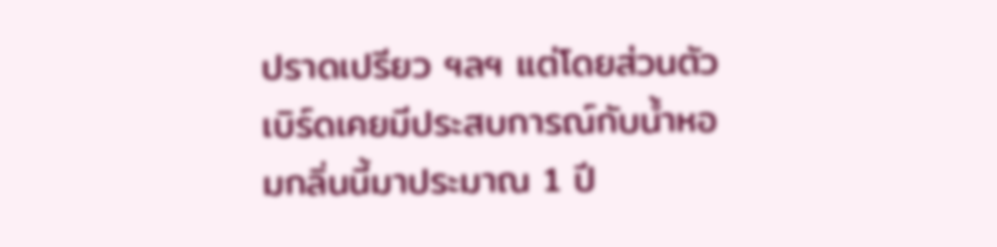ปราดเปรียว ฯลฯ แต่โดยส่วนตัวเบิร์ดเคยมีประสบการณ์กับน้ำหอมกลิ่นนี้มาประมาณ 1 ปี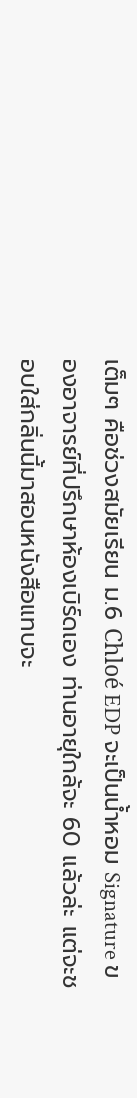เต็มๆ คือช่วงสมัยเรียน ม.6 Chloé EDP จะเป็นน้ำหอม Signature ของอาจารย์ที่ปรึกษาห้องเบิร์ดเอง ท่านอายุใกล้จะ 60 แล้วล่ะ แต่จะชอบใส่กลิ่นนี้มาสอนหนังสือแทบจะ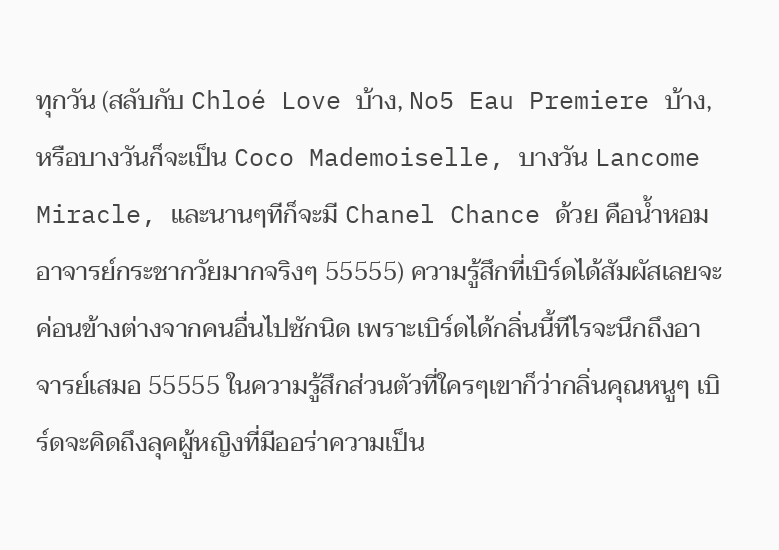ทุกวัน (สลับกับ Chloé Love บ้าง, No5 Eau Premiere บ้าง, หรือบางวันก็จะเป็น Coco Mademoiselle, บางวัน Lancome Miracle, และนานๆทีก็จะมี Chanel Chance ด้วย คือน้ำหอมอาจารย์กระชากวัยมากจริงๆ 55555) ความรู้สึกที่เบิร์ดได้สัมผัสเลยจะค่อนข้างต่างจากคนอื่นไปซักนิด เพราะเบิร์ดได้กลิ่นนี้ทีไรจะนึกถึงอาจารย์เสมอ 55555 ในความรู้สึกส่วนตัวที่ใครๆเขาก็ว่ากลิ่นคุณหนูๆ เบิร์ดจะคิดถึงลุคผู้หญิงที่มีออร่าความเป็น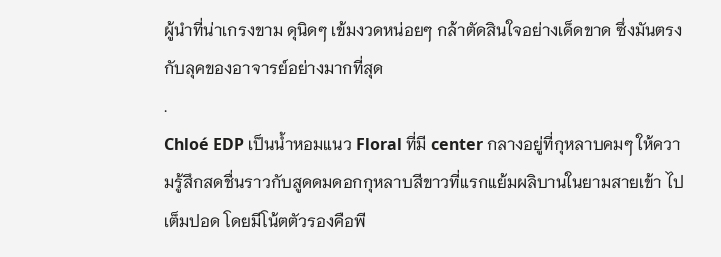ผู้นำที่น่าเกรงขาม ดุนิดๆ เข้มงวดหน่อยๆ กล้าตัดสินใจอย่างเด็ดขาด ซึ่งมันตรงกับลุคของอาจารย์อย่างมากที่สุด
.
Chloé EDP เป็นน้ำหอมแนว Floral ที่มี center กลางอยู่ที่กุหลาบคมๆ ให้ความรู้สึกสดชื่นราวกับสูดดมดอกกุหลาบสีขาวที่แรกแย้มผลิบานในยามสายเข้า ไปเต็มปอด โดยมีโน้ตตัวรองคือพี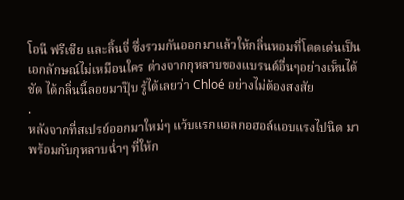โอนี ฟรีเซีย และลิ้นจี่ ซึ่งรวมกันออกมาแล้วให้กลิ่นหอมที่โดดเด่นเป็นเอกลักษณ์ไม่เหมือนใคร ต่างจากกุหลาบของแบรนด์อื่นๆอย่างเห็นได้ชัด ได้กลิ่นนี้ลอยมาปุ๊บ รู้ได้เลยว่า Chloé อย่างไม่ต้องสงสัย
.
หลังจากที่สเปรย์ออกมาใหม่ๆ แว้บแรกแอลกอฮอล์แอบแรงไปนิด มาพร้อมกับกุหลาบฉ่ำๆ ที่ให้ก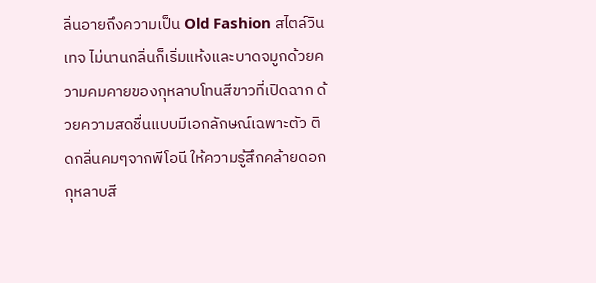ลิ่นอายถึงความเป็น Old Fashion สไตล์วินเทจ ไม่นานกลิ่นก็เริ่มแห้งและบาดจมูกด้วยความคมคายของกุหลาบโทนสีขาวที่เปิดฉาก ด้วยความสดชื่นแบบมีเอกลักษณ์เฉพาะตัว ติดกลิ่นคมๆจากพีโอนี ให้ความรู้สึกคล้ายดอกกุหลาบสี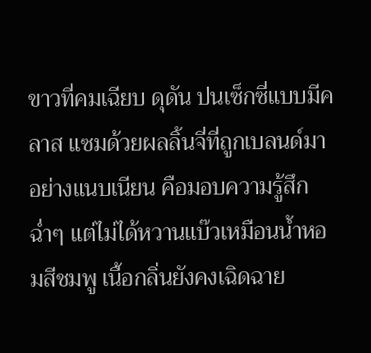ขาวที่คมเฉียบ ดุดัน ปนเซ็กซี่แบบมีคลาส แซมด้วยผลลิ้นจี่ที่ถูกเบลนด์มาอย่างแนบเนียน คือมอบความรู้สึกฉ่ำๆ แต่ไม่ได้หวานแบ๊วเหมือนน้ำหอมสีชมพู เนื้อกลิ่นยังคงเฉิดฉาย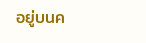อยู่บนค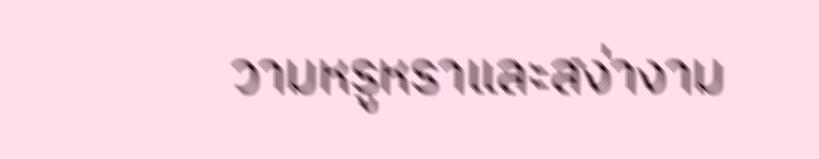วามหรูหราและสง่างาม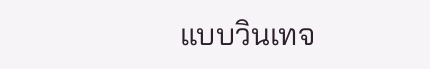แบบวินเทจ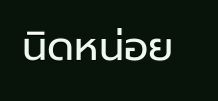นิดหน่อย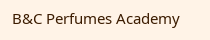B&C Perfumes Academy